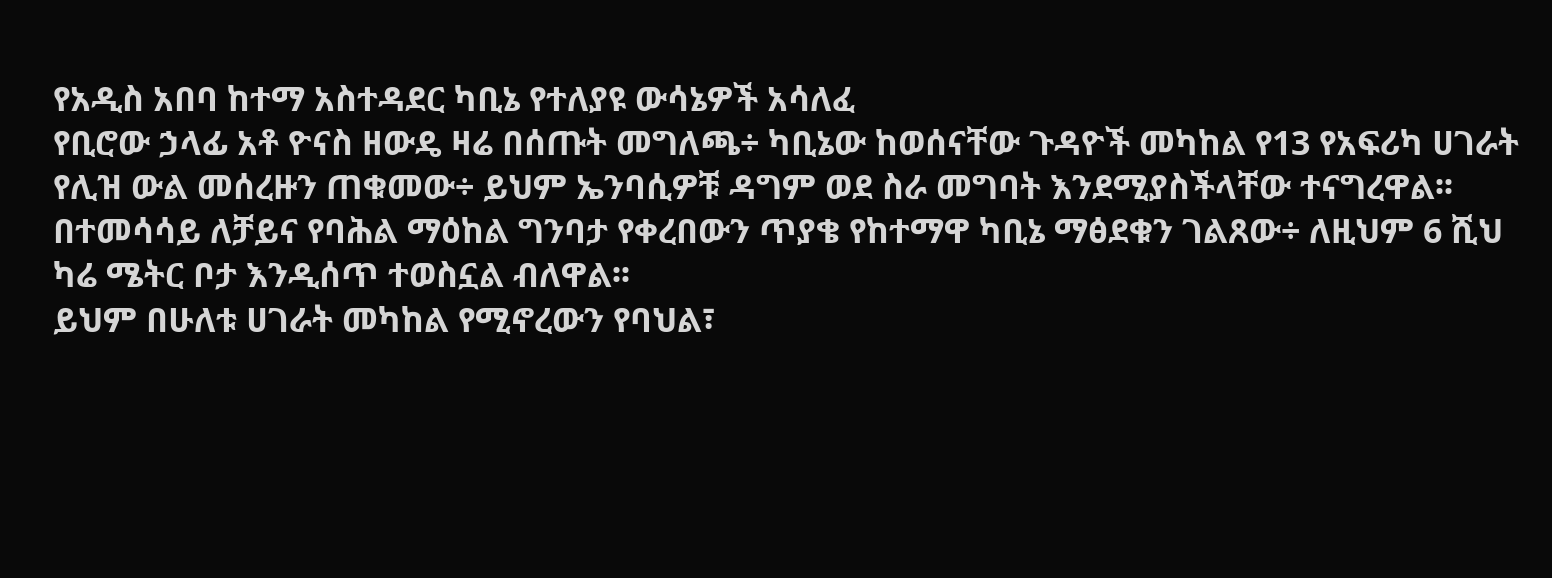የአዲስ አበባ ከተማ አስተዳደር ካቢኔ የተለያዩ ውሳኔዎች አሳለፈ
የቢሮው ኃላፊ አቶ ዮናስ ዘውዴ ዛሬ በሰጡት መግለጫ÷ ካቢኔው ከወሰናቸው ጉዳዮች መካከል የ13 የአፍሪካ ሀገራት የሊዝ ውል መሰረዙን ጠቁመው÷ ይህም ኤንባሲዎቹ ዳግም ወደ ስራ መግባት እንደሚያስችላቸው ተናግረዋል፡፡
በተመሳሳይ ለቻይና የባሕል ማዕከል ግንባታ የቀረበውን ጥያቄ የከተማዋ ካቢኔ ማፅደቁን ገልጸው÷ ለዚህም 6 ሺህ ካሬ ሜትር ቦታ እንዲሰጥ ተወስኗል ብለዋል፡፡
ይህም በሁለቱ ሀገራት መካከል የሚኖረውን የባህል፣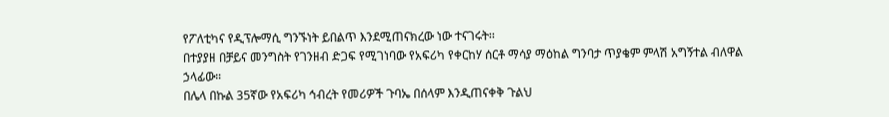የፖለቲካና የዲፕሎማሲ ግንኙነት ይበልጥ እንደሚጠናክረው ነው ተናገሩት፡፡
በተያያዘ በቻይና መንግስት የገንዘብ ድጋፍ የሚገነባው የአፍሪካ የቀርከሃ ሰርቶ ማሳያ ማዕከል ግንባታ ጥያቄም ምላሽ አግኝተል ብለዋል ኃላፊው።
በሌላ በኩል 35ኛው የአፍሪካ ኅብረት የመሪዎች ጉባኤ በሰላም እንዲጠናቀቅ ጉልህ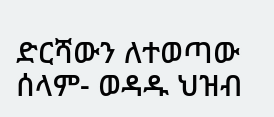ድርሻውን ለተወጣው ሰላም- ወዳዱ ህዝብ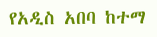የአዲስ አበባ ከተማ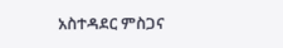አስተዳደር ምስጋና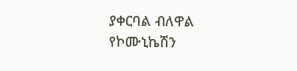ያቀርባል ብለዋል የኮሙኒኬሽን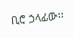ቢሮ ኃላፊው፡፡